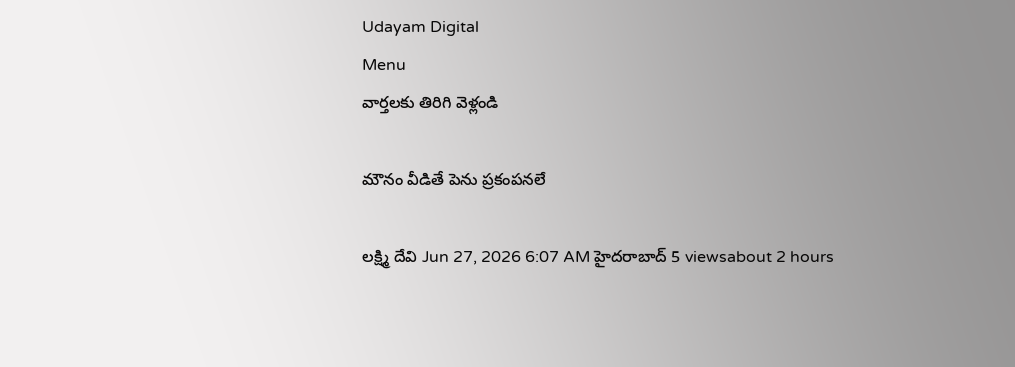Udayam Digital
Menu
వార్తలకు తిరిగి వెళ్లండి

మౌనం వీడితే పెను ప్రకంపనలే

లక్ష్మి దేవి Jun 27, 2026 6:07 AM హైదరాబాద్ 5 viewsabout 2 hours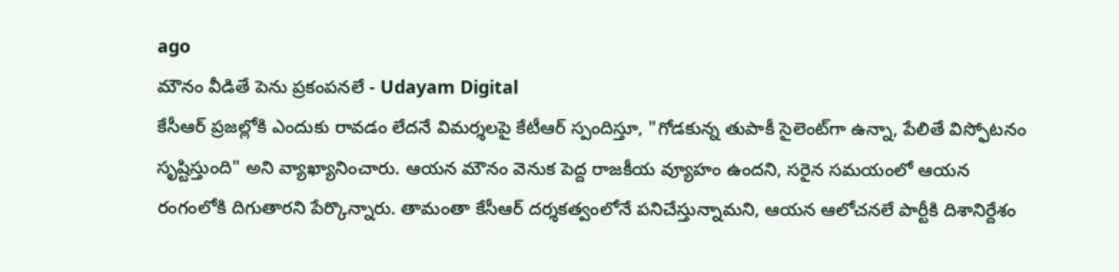ago
మౌనం వీడితే పెను ప్రకంపనలే - Udayam Digital
కేసీఆర్ ప్రజల్లోకి ఎందుకు రావడం లేదనే విమర్శలపై కేటీఆర్ స్పందిస్తూ, "గోడకున్న తుపాకీ సైలెంట్‌గా ఉన్నా, పేలితే విస్ఫోటనం సృష్టిస్తుంది" అని వ్యాఖ్యానించారు. ఆయన మౌనం వెనుక పెద్ద రాజకీయ వ్యూహం ఉందని, సరైన సమయంలో ఆయన రంగంలోకి దిగుతారని పేర్కొన్నారు. తామంతా కేసీఆర్ దర్శకత్వంలోనే పనిచేస్తున్నామని, ఆయన ఆలోచనలే పార్టీకి దిశానిర్దేశం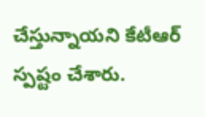చేస్తున్నాయని కేటీఆర్ స్పష్టం చేశారు.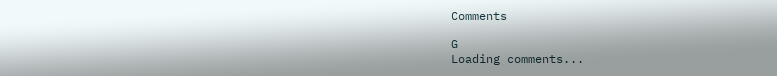Comments

G
Loading comments...